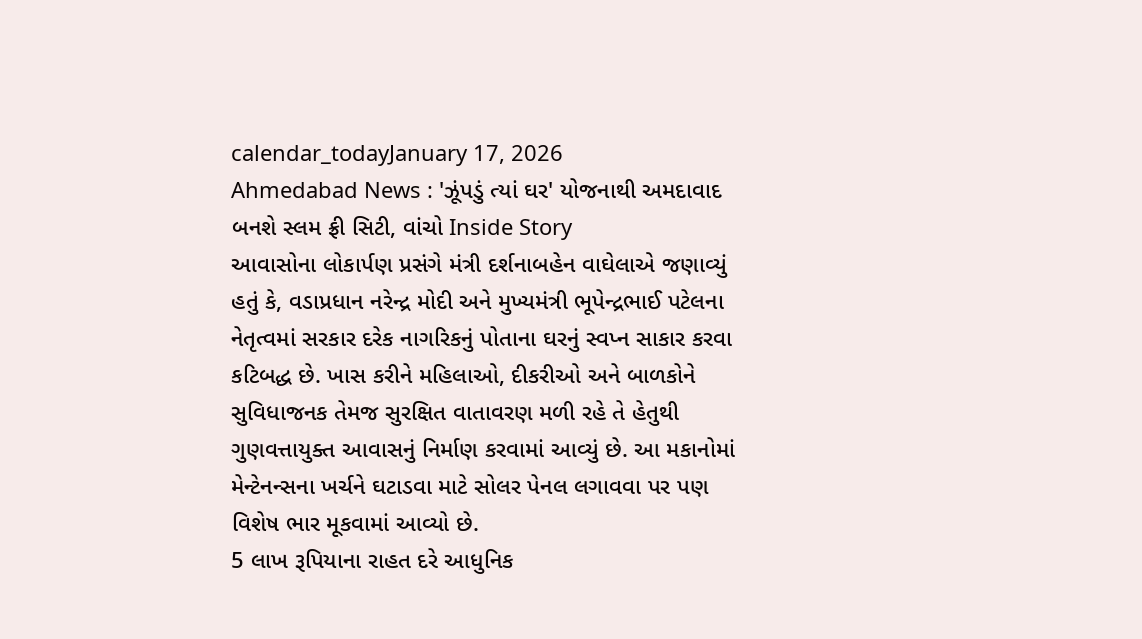calendar_todayJanuary 17, 2026
Ahmedabad News : 'ઝૂંપડું ત્યાં ઘર' યોજનાથી અમદાવાદ બનશે સ્લમ ફ્રી સિટી, વાંચો Inside Story
આવાસોના લોકાર્પણ પ્રસંગે મંત્રી દર્શનાબહેન વાઘેલાએ જણાવ્યું હતું કે, વડાપ્રધાન નરેન્દ્ર મોદી અને મુખ્યમંત્રી ભૂપેન્દ્રભાઈ પટેલના નેતૃત્વમાં સરકાર દરેક નાગરિકનું પોતાના ઘરનું સ્વપ્ન સાકાર કરવા કટિબદ્ધ છે. ખાસ કરીને મહિલાઓ, દીકરીઓ અને બાળકોને સુવિધાજનક તેમજ સુરક્ષિત વાતાવરણ મળી રહે તે હેતુથી ગુણવત્તાયુક્ત આવાસનું નિર્માણ કરવામાં આવ્યું છે. આ મકાનોમાં મેન્ટેનન્સના ખર્ચને ઘટાડવા માટે સોલર પેનલ લગાવવા પર પણ વિશેષ ભાર મૂકવામાં આવ્યો છે.
5 લાખ રૂપિયાના રાહત દરે આધુનિક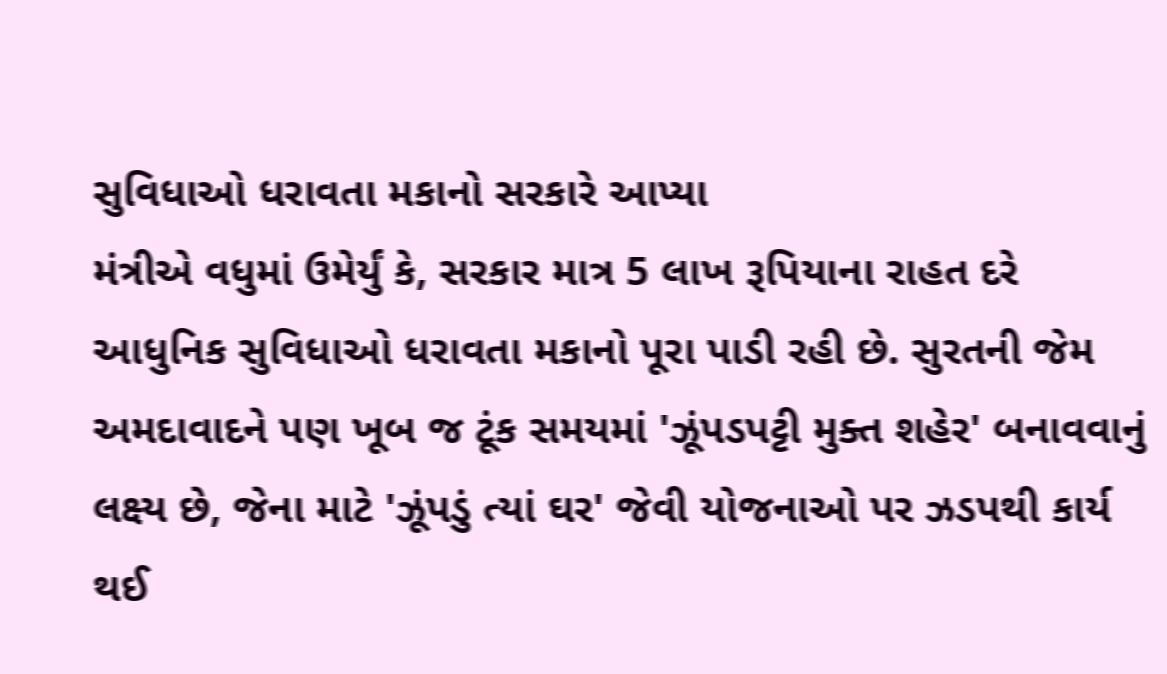સુવિધાઓ ધરાવતા મકાનો સરકારે આપ્યા
મંત્રીએ વધુમાં ઉમેર્યું કે, સરકાર માત્ર 5 લાખ રૂપિયાના રાહત દરે આધુનિક સુવિધાઓ ધરાવતા મકાનો પૂરા પાડી રહી છે. સુરતની જેમ અમદાવાદને પણ ખૂબ જ ટૂંક સમયમાં 'ઝૂંપડપટ્ટી મુક્ત શહેર' બનાવવાનું લક્ષ્ય છે, જેના માટે 'ઝૂંપડું ત્યાં ઘર' જેવી યોજનાઓ પર ઝડપથી કાર્ય થઈ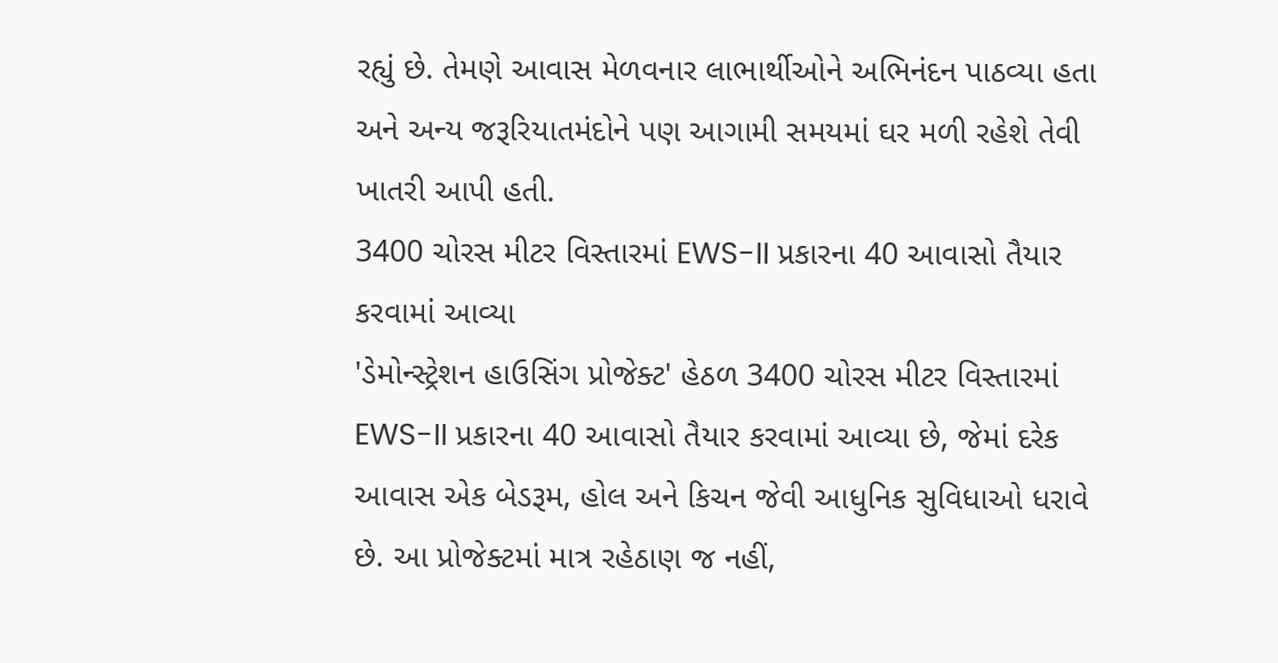રહ્યું છે. તેમણે આવાસ મેળવનાર લાભાર્થીઓને અભિનંદન પાઠવ્યા હતા અને અન્ય જરૂરિયાતમંદોને પણ આગામી સમયમાં ઘર મળી રહેશે તેવી ખાતરી આપી હતી.
3400 ચોરસ મીટર વિસ્તારમાં EWS-II પ્રકારના 40 આવાસો તૈયાર કરવામાં આવ્યા
'ડેમોન્સ્ટ્રેશન હાઉસિંગ પ્રોજેક્ટ' હેઠળ 3400 ચોરસ મીટર વિસ્તારમાં EWS-II પ્રકારના 40 આવાસો તૈયાર કરવામાં આવ્યા છે, જેમાં દરેક આવાસ એક બેડરૂમ, હોલ અને કિચન જેવી આધુનિક સુવિધાઓ ધરાવે છે. આ પ્રોજેક્ટમાં માત્ર રહેઠાણ જ નહીં,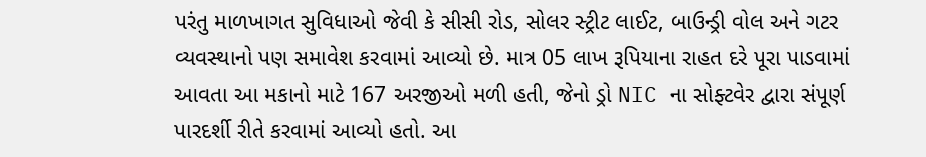પરંતુ માળખાગત સુવિધાઓ જેવી કે સીસી રોડ, સોલર સ્ટ્રીટ લાઈટ, બાઉન્ડ્રી વોલ અને ગટર વ્યવસ્થાનો પણ સમાવેશ કરવામાં આવ્યો છે. માત્ર 05 લાખ રૂપિયાના રાહત દરે પૂરા પાડવામાં આવતા આ મકાનો માટે 167 અરજીઓ મળી હતી, જેનો ડ્રો NIC ના સોફ્ટવેર દ્વારા સંપૂર્ણ પારદર્શી રીતે કરવામાં આવ્યો હતો. આ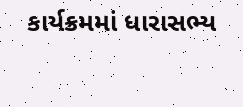કાર્યક્રમમાં ધારાસભ્ય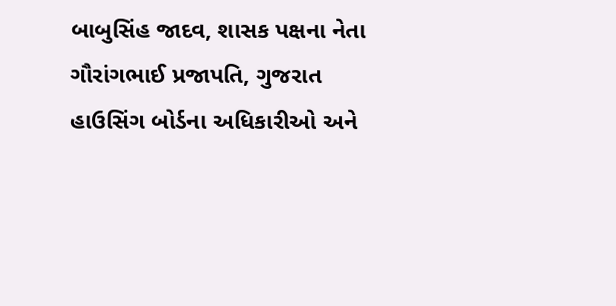બાબુસિંહ જાદવ, શાસક પક્ષના નેતા ગૌરાંગભાઈ પ્રજાપતિ, ગુજરાત હાઉસિંગ બોર્ડના અધિકારીઓ અને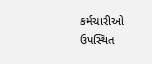કર્મચારીઓ ઉપસ્થિત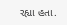રહ્યા હતા.